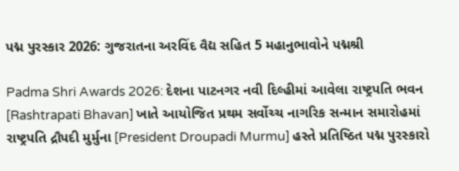પદ્મ પુરસ્કાર 2026: ગુજરાતના અરવિંદ વૈદ્ય સહિત 5 મહાનુભાવોને પદ્મશ્રી

Padma Shri Awards 2026: દેશના પાટનગર નવી દિલ્હીમાં આવેલા રાષ્ટ્રપતિ ભવન [Rashtrapati Bhavan] ખાતે આયોજિત પ્રથમ સર્વોચ્ચ નાગરિક સન્માન સમારોહમાં રાષ્ટ્રપતિ દ્રૌપદી મુર્મુના [President Droupadi Murmu] હસ્તે પ્રતિષ્ઠિત પદ્મ પુરસ્કારો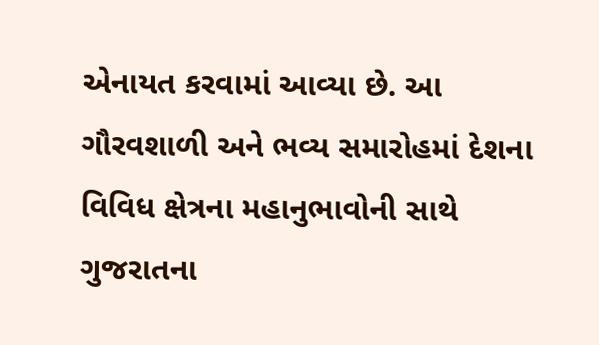એનાયત કરવામાં આવ્યા છે. આ ગૌરવશાળી અને ભવ્ય સમારોહમાં દેશના વિવિધ ક્ષેત્રના મહાનુભાવોની સાથે ગુજરાતના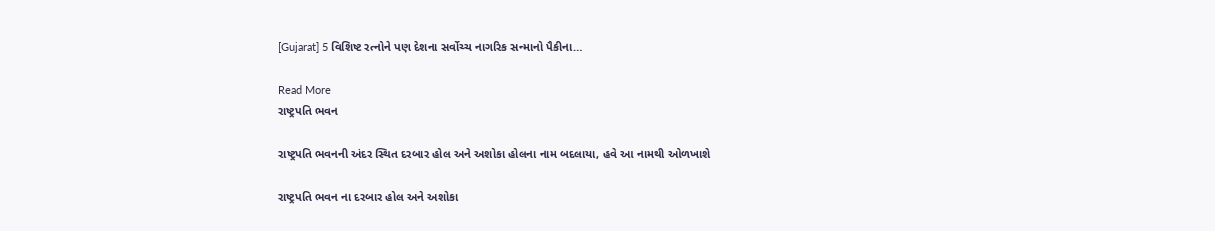[Gujarat] 5 વિશિષ્ટ રત્નોને પણ દેશના સર્વોચ્ચ નાગરિક સન્માનો પૈકીના…

Read More
રાષ્ટ્રપતિ ભવન

રાષ્ટ્રપતિ ભવનની અંદર સ્થિત દરબાર હોલ અને અશોકા હોલના નામ બદલાયા, હવે આ નામથી ઓળખાશે

રાષ્ટ્રપતિ ભવન ના દરબાર હોલ અને અશોકા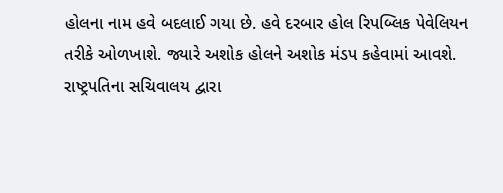હોલના નામ હવે બદલાઈ ગયા છે. હવે દરબાર હોલ રિપબ્લિક પેવેલિયન તરીકે ઓળખાશે. જ્યારે અશોક હોલને અશોક મંડપ કહેવામાં આવશે. રાષ્ટ્રપતિના સચિવાલય દ્વારા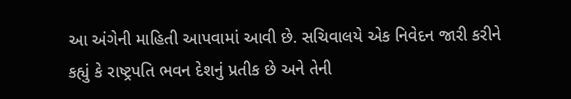આ અંગેની માહિતી આપવામાં આવી છે. સચિવાલયે એક નિવેદન જારી કરીને કહ્યું કે રાષ્ટ્રપતિ ભવન દેશનું પ્રતીક છે અને તેની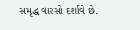સમૃદ્ધ વારસો દર્શાવે છે.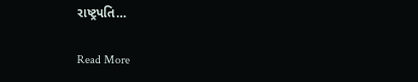રાષ્ટ્રપતિ…

Read More